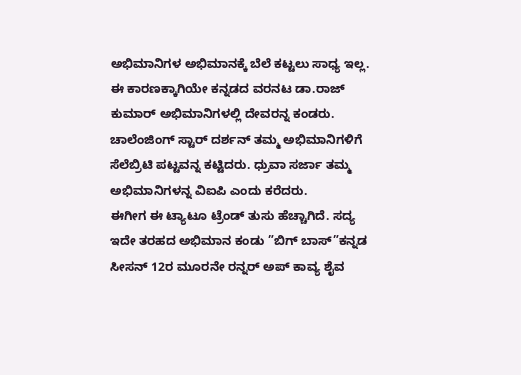ಅಭಿಮಾನಿಗಳ ಅಭಿಮಾನಕ್ಕೆ ಬೆಲೆ ಕಟ್ಟಲು ಸಾಧ್ಯ ಇಲ್ಲ. ಈ ಕಾರಣಕ್ಕಾಗಿಯೇ ಕನ್ನಡದ ವರನಟ ಡಾ.ರಾಜ್ ಕುಮಾರ್ ಅಭಿಮಾನಿಗಳಲ್ಲಿ ದೇವರನ್ನ ಕಂಡರು. ಚಾಲೆಂಜಿಂಗ್ ಸ್ಟಾರ್ ದರ್ಶನ್ ತಮ್ಮ ಅಭಿಮಾನಿಗಳಿಗೆ ಸೆಲೆಬ್ರಿಟಿ ಪಟ್ಟವನ್ನ ಕಟ್ಟಿದರು. ಧ್ರುವಾ ಸರ್ಜಾ ತಮ್ಮ ಅಭಿಮಾನಿಗಳನ್ನ ವಿಐಪಿ ಎಂದು ಕರೆದರು.
ಈಗೀಗ ಈ ಟ್ಯಾಟೂ ಟ್ರೆಂಡ್ ತುಸು ಹೆಚ್ಚಾಗಿದೆ. ಸದ್ಯ ಇದೇ ತರಹದ ಅಭಿಮಾನ ಕಂಡು ”ಬಿಗ್ ಬಾಸ್”ಕನ್ನಡ ಸೀಸನ್ 12ರ ಮೂರನೇ ರನ್ನರ್ ಅಪ್ ಕಾವ್ಯ ಶೈವ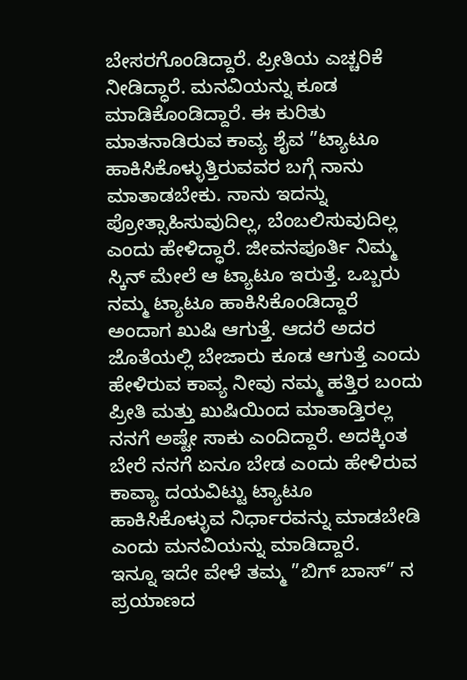ಬೇಸರಗೊಂಡಿದ್ದಾರೆ. ಪ್ರೀತಿಯ ಎಚ್ಚರಿಕೆ ನೀಡಿದ್ಧಾರೆ. ಮನವಿಯನ್ನು ಕೂಡ ಮಾಡಿಕೊಂಡಿದ್ದಾರೆ. ಈ ಕುರಿತು ಮಾತನಾಡಿರುವ ಕಾವ್ಯ ಶೈವ ”ಟ್ಯಾಟೂ ಹಾಕಿಸಿಕೊಳ್ಳುತ್ತಿರುವವರ ಬಗ್ಗೆ ನಾನು ಮಾತಾಡಬೇಕು. ನಾನು ಇದನ್ನು ಪ್ರೋತ್ಸಾಹಿಸುವುದಿಲ್ಲ, ಬೆಂಬಲಿಸುವುದಿಲ್ಲ ಎಂದು ಹೇಳಿದ್ಧಾರೆ. ಜೀವನಪೂರ್ತಿ ನಿಮ್ಮ ಸ್ಕಿನ್ ಮೇಲೆ ಆ ಟ್ಯಾಟೂ ಇರುತ್ತೆ. ಒಬ್ಬರು ನಮ್ಮ ಟ್ಯಾಟೂ ಹಾಕಿಸಿಕೊಂಡಿದ್ದಾರೆ ಅಂದಾಗ ಖುಷಿ ಆಗುತ್ತೆ. ಆದರೆ ಅದರ ಜೊತೆಯಲ್ಲಿ ಬೇಜಾರು ಕೂಡ ಆಗುತ್ತೆ ಎಂದು ಹೇಳಿರುವ ಕಾವ್ಯ ನೀವು ನಮ್ಮ ಹತ್ತಿರ ಬಂದು ಪ್ರೀತಿ ಮತ್ತು ಖುಷಿಯಿಂದ ಮಾತಾಡ್ತಿರಲ್ಲ ನನಗೆ ಅಷ್ಟೇ ಸಾಕು ಎಂದಿದ್ದಾರೆ. ಅದಕ್ಕಿಂತ ಬೇರೆ ನನಗೆ ಏನೂ ಬೇಡ ಎಂದು ಹೇಳಿರುವ ಕಾವ್ಯಾ ದಯವಿಟ್ಟು ಟ್ಯಾಟೂ ಹಾಕಿಸಿಕೊಳ್ಳುವ ನಿರ್ಧಾರವನ್ನು ಮಾಡಬೇಡಿ ಎಂದು ಮನವಿಯನ್ನು ಮಾಡಿದ್ದಾರೆ.
ಇನ್ನೂ ಇದೇ ವೇಳೆ ತಮ್ಮ ”ಬಿಗ್ ಬಾಸ್” ನ ಪ್ರಯಾಣದ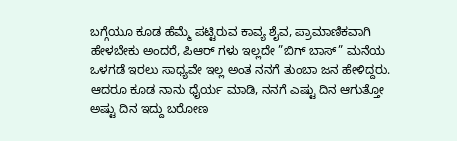ಬಗ್ಗೆಯೂ ಕೂಡ ಹೆಮ್ಮೆ ಪಟ್ಟಿರುವ ಕಾವ್ಯ ಶೈವ, ಪ್ರಾಮಾಣಿಕವಾಗಿ ಹೇಳಬೇಕು ಅಂದರೆ, ಪಿಆರ್ ಗಳು ಇಲ್ಲದೇ ”ಬಿಗ್ ಬಾಸ್” ಮನೆಯ ಒಳಗಡೆ ಇರಲು ಸಾಧ್ಯವೇ ಇಲ್ಲ ಅಂತ ನನಗೆ ತುಂಬಾ ಜನ ಹೇಳಿದ್ದರು. ಆದರೂ ಕೂಡ ನಾನು ಧೈರ್ಯ ಮಾಡಿ, ನನಗೆ ಎಷ್ಟು ದಿನ ಆಗುತ್ತೋ ಅಷ್ಟು ದಿನ ಇದ್ದು ಬರೋಣ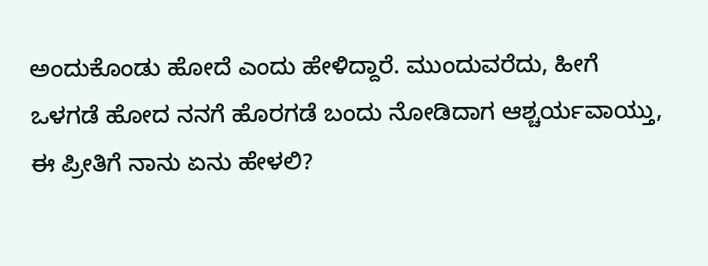ಅಂದುಕೊಂಡು ಹೋದೆ ಎಂದು ಹೇಳಿದ್ದಾರೆ. ಮುಂದುವರೆದು, ಹೀಗೆ ಒಳಗಡೆ ಹೋದ ನನಗೆ ಹೊರಗಡೆ ಬಂದು ನೋಡಿದಾಗ ಆಶ್ಚರ್ಯವಾಯ್ತು, ಈ ಪ್ರೀತಿಗೆ ನಾನು ಏನು ಹೇಳಲಿ?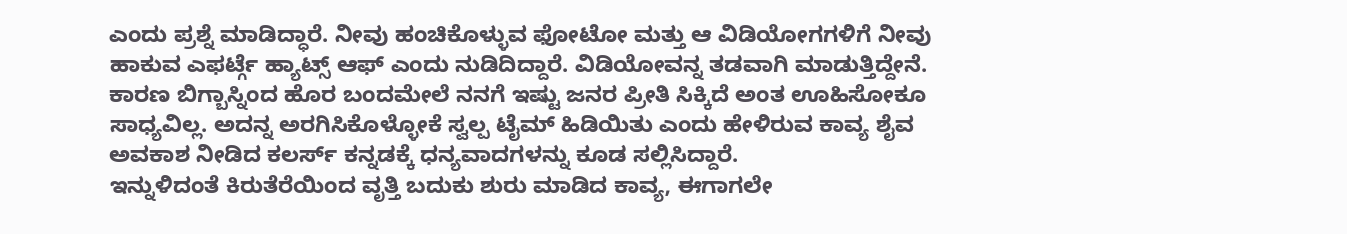ಎಂದು ಪ್ರಶ್ನೆ ಮಾಡಿದ್ಧಾರೆ. ನೀವು ಹಂಚಿಕೊಳ್ಳುವ ಫೋಟೋ ಮತ್ತು ಆ ವಿಡಿಯೋಗಗಳಿಗೆ ನೀವು ಹಾಕುವ ಎಫರ್ಟ್ಗೆ ಹ್ಯಾಟ್ಸ್ ಆಫ್ ಎಂದು ನುಡಿದಿದ್ದಾರೆ. ವಿಡಿಯೋವನ್ನ ತಡವಾಗಿ ಮಾಡುತ್ತಿದ್ದೇನೆ. ಕಾರಣ ಬಿಗ್ಬಾಸ್ನಿಂದ ಹೊರ ಬಂದಮೇಲೆ ನನಗೆ ಇಷ್ಟು ಜನರ ಪ್ರೀತಿ ಸಿಕ್ಕಿದೆ ಅಂತ ಊಹಿಸೋಕೂ ಸಾಧ್ಯವಿಲ್ಲ. ಅದನ್ನ ಅರಗಿಸಿಕೊಳ್ಳೋಕೆ ಸ್ವಲ್ಪ ಟೈಮ್ ಹಿಡಿಯಿತು ಎಂದು ಹೇಳಿರುವ ಕಾವ್ಯ ಶೈವ ಅವಕಾಶ ನೀಡಿದ ಕಲರ್ಸ್ ಕನ್ನಡಕ್ಕೆ ಧನ್ಯವಾದಗಳನ್ನು ಕೂಡ ಸಲ್ಲಿಸಿದ್ದಾರೆ.
ಇನ್ನುಳಿದಂತೆ ಕಿರುತೆರೆಯಿಂದ ವೃತ್ತಿ ಬದುಕು ಶುರು ಮಾಡಿದ ಕಾವ್ಯ, ಈಗಾಗಲೇ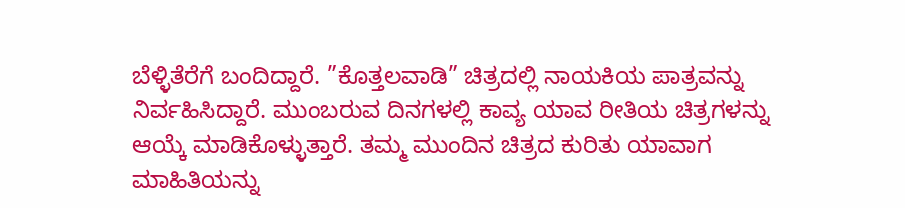ಬೆಳ್ಳಿತೆರೆಗೆ ಬಂದಿದ್ದಾರೆ. ”ಕೊತ್ತಲವಾಡಿ” ಚಿತ್ರದಲ್ಲಿ ನಾಯಕಿಯ ಪಾತ್ರವನ್ನು ನಿರ್ವಹಿಸಿದ್ದಾರೆ. ಮುಂಬರುವ ದಿನಗಳಲ್ಲಿ ಕಾವ್ಯ ಯಾವ ರೀತಿಯ ಚಿತ್ರಗಳನ್ನು ಆಯ್ಕೆ ಮಾಡಿಕೊಳ್ಳುತ್ತಾರೆ. ತಮ್ಮ ಮುಂದಿನ ಚಿತ್ರದ ಕುರಿತು ಯಾವಾಗ ಮಾಹಿತಿಯನ್ನು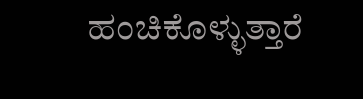ಹಂಚಿಕೊಳ್ಳುತ್ತಾರೆ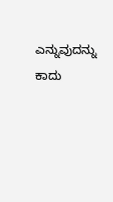ಎನ್ನುವುದನ್ನು ಕಾದು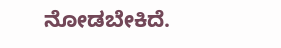ನೋಡಬೇಕಿದೆ.